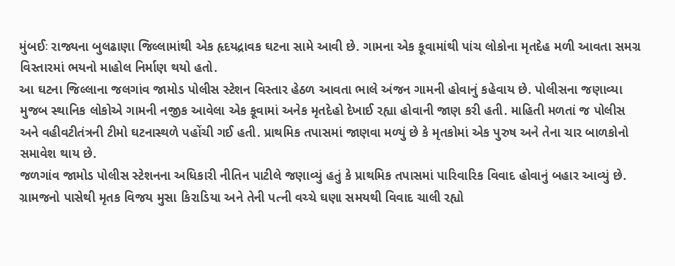મુંબઈઃ રાજ્યના બુલઢાણા જિલ્લામાંથી એક હૃદયદ્રાવક ઘટના સામે આવી છે. ગામના એક કૂવામાંથી પાંચ લોકોના મૃતદેહ મળી આવતા સમગ્ર વિસ્તારમાં ભયનો માહોલ નિર્માણ થયો હતો.
આ ઘટના જિલ્લાના જલગાંવ જામોડ પોલીસ સ્ટેશન વિસ્તાર હેઠળ આવતા ભાલે અંજન ગામની હોવાનું કહેવાય છે. પોલીસના જણાવ્યા મુજબ સ્થાનિક લોકોએ ગામની નજીક આવેલા એક કૂવામાં અનેક મૃતદેહો દેખાઈ રહ્યા હોવાની જાણ કરી હતી. માહિતી મળતાં જ પોલીસ અને વહીવટીતંત્રની ટીમો ઘટનાસ્થળે પહોંચી ગઈ હતી. પ્રાથમિક તપાસમાં જાણવા મળ્યું છે કે મૃતકોમાં એક પુરુષ અને તેના ચાર બાળકોનો સમાવેશ થાય છે.
જળગાંવ જામોડ પોલીસ સ્ટેશનના અધિકારી નીતિન પાટીલે જણાવ્યું હતું કે પ્રાથમિક તપાસમાં પારિવારિક વિવાદ હોવાનું બહાર આવ્યું છે. ગ્રામજનો પાસેથી મૃતક વિજય મુસા કિરાડિયા અને તેની પત્ની વચ્ચે ઘણા સમયથી વિવાદ ચાલી રહ્યો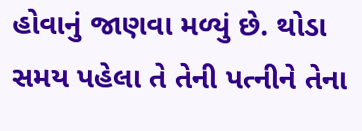હોવાનું જાણવા મળ્યું છે. થોડા સમય પહેલા તે તેની પત્નીને તેના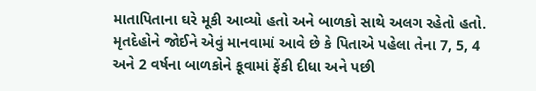માતાપિતાના ઘરે મૂકી આવ્યો હતો અને બાળકો સાથે અલગ રહેતો હતો.
મૃતદેહોને જોઈને એવું માનવામાં આવે છે કે પિતાએ પહેલા તેના 7, 5, 4 અને 2 વર્ષના બાળકોને કૂવામાં ફેંકી દીધા અને પછી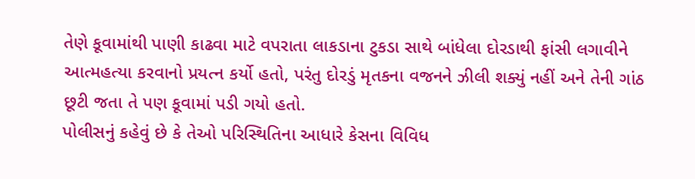તેણે કૂવામાંથી પાણી કાઢવા માટે વપરાતા લાકડાના ટુકડા સાથે બાંધેલા દોરડાથી ફાંસી લગાવીને આત્મહત્યા કરવાનો પ્રયત્ન કર્યો હતો, પરંતુ દોરડું મૃતકના વજનને ઝીલી શક્યું નહીં અને તેની ગાંઠ છૂટી જતા તે પણ કૂવામાં પડી ગયો હતો.
પોલીસનું કહેવું છે કે તેઓ પરિસ્થિતિના આધારે કેસના વિવિધ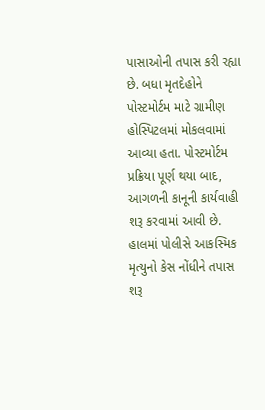પાસાઓની તપાસ કરી રહ્યા છે. બધા મૃતદેહોને પોસ્ટમોર્ટમ માટે ગ્રામીણ હોસ્પિટલમાં મોકલવામાં આવ્યા હતા. પોસ્ટમોર્ટમ પ્રક્રિયા પૂર્ણ થયા બાદ, આગળની કાનૂની કાર્યવાહી શરૂ કરવામાં આવી છે. હાલમાં પોલીસે આકસ્મિક મૃત્યુનો કેસ નોંધીને તપાસ શરૂ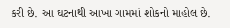કરી છે. આ ઘટનાથી આખા ગામમાં શોકનો માહોલ છે.